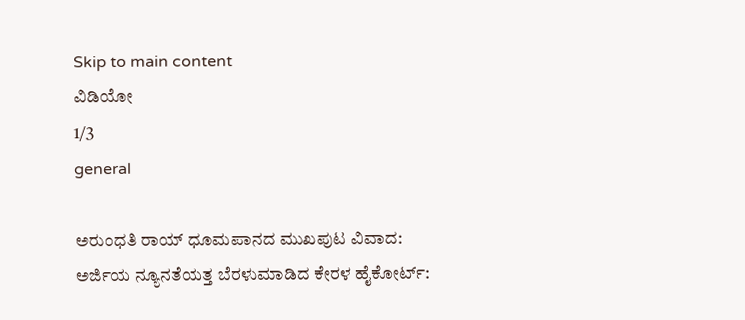Skip to main content
ವಿಡಿಯೋ
1/3
general

ಅರುಂಧತಿ ರಾಯ್ ಧೂಮಪಾನದ ಮುಖಪುಟ ವಿವಾದ: ಅರ್ಜಿಯ ನ್ಯೂನತೆಯತ್ತ ಬೆರಳುಮಾಡಿದ ಕೇರಳ ಹೈಕೋರ್ಟ್: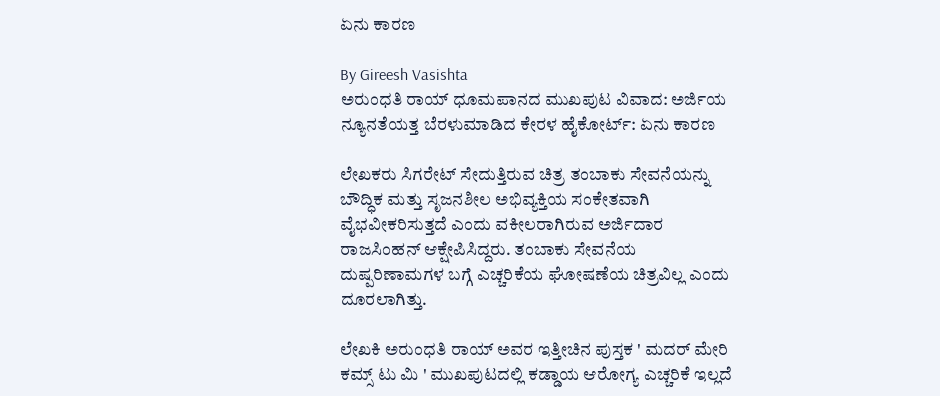ಏನು ಕಾರಣ

By Gireesh Vasishta
ಅರುಂಧತಿ ರಾಯ್ ಧೂಮಪಾನದ ಮುಖಪುಟ ವಿವಾದ: ಅರ್ಜಿಯ ನ್ಯೂನತೆಯತ್ತ ಬೆರಳುಮಾಡಿದ ಕೇರಳ ಹೈಕೋರ್ಟ್: ಏನು ಕಾರಣ

ಲೇಖಕರು ಸಿಗರೇಟ್‌ ಸೇದುತ್ತಿರುವ ಚಿತ್ರ ತಂಬಾಕು ಸೇವನೆಯನ್ನು ಬೌದ್ಧಿಕ ಮತ್ತು ಸೃಜನಶೀಲ ಅಭಿವ್ಯಕ್ತಿಯ ಸಂಕೇತವಾಗಿ ವೈಭವೀಕರಿಸುತ್ತದೆ ಎಂದು ವಕೀಲರಾಗಿರುವ ಅರ್ಜಿದಾರ ರಾಜಸಿಂಹನ್‌ ಆಕ್ಷೇಪಿಸಿದ್ದರು. ತಂಬಾಕು ಸೇವನೆಯ ದುಷ್ಪರಿಣಾಮಗಳ ಬಗ್ಗೆ ಎಚ್ಚರಿಕೆಯ ಘೋಷಣೆಯ ಚಿತ್ರವಿಲ್ಲ ಎಂದು ದೂರಲಾಗಿತ್ತು.

ಲೇಖಕಿ ಅರುಂಧತಿ ರಾಯ್ ಅವರ ಇತ್ತೀಚಿನ ಪುಸ್ತಕ ' ಮದರ್ ಮೇರಿ ಕಮ್ಸ್ ಟು ಮಿ ' ಮುಖಪುಟದಲ್ಲಿ ಕಡ್ಡಾಯ ಆರೋಗ್ಯ ಎಚ್ಚರಿಕೆ ಇಲ್ಲದೆ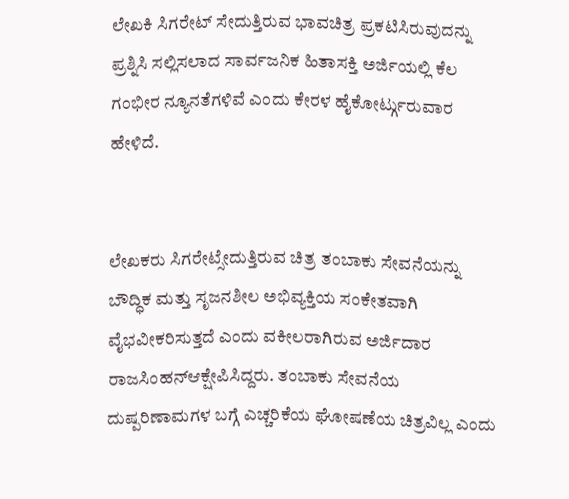ಲೇಖಕಿ ಸಿಗರೇಟ್ ಸೇದುತ್ತಿರುವ ಭಾವಚಿತ್ರ ಪ್ರಕಟಿಸಿರುವುದನ್ನು ಪ್ರಶ್ನಿಸಿ ಸಲ್ಲಿಸಲಾದ ಸಾರ್ವಜನಿಕ ಹಿತಾಸಕ್ತಿ ಅರ್ಜಿಯಲ್ಲಿ ಕೆಲ ಗಂಭೀರ ನ್ಯೂನತೆಗಳಿವೆ ಎಂದು ಕೇರಳ ಹೈಕೋರ್ಟ್ಗುರುವಾರ ಹೇಳಿದೆ.


ಲೇಖಕರು ಸಿಗರೇಟ್ಸೇದುತ್ತಿರುವ ಚಿತ್ರ ತಂಬಾಕು ಸೇವನೆಯನ್ನು  ಬೌದ್ಧಿಕ ಮತ್ತು ಸೃಜನಶೀಲ ಅಭಿವ್ಯಕ್ತಿಯ ಸಂಕೇತವಾಗಿ ವೈಭವೀಕರಿಸುತ್ತದೆ ಎಂದು ವಕೀಲರಾಗಿರುವ ಅರ್ಜಿದಾರ ರಾಜಸಿಂಹನ್ಆಕ್ಷೇಪಿಸಿದ್ದರು. ತಂಬಾಕು ಸೇವನೆಯ ದುಷ್ಪರಿಣಾಮಗಳ ಬಗ್ಗೆ ಎಚ್ಚರಿಕೆಯ ಘೋಷಣೆಯ ಚಿತ್ರವಿಲ್ಲ ಎಂದು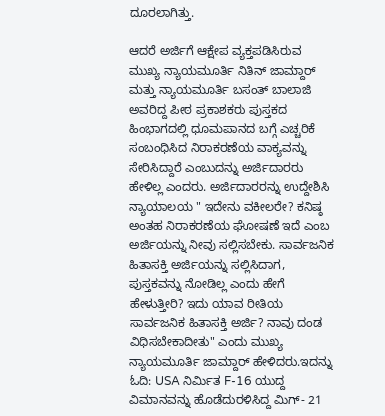ದೂರಲಾಗಿತ್ತು.

ಆದರೆ ಅರ್ಜಿಗೆ ಆಕ್ಷೇಪ ವ್ಯಕ್ತಪಡಿಸಿರುವ ಮುಖ್ಯ ನ್ಯಾಯಮೂರ್ತಿ ನಿತಿನ್ ಜಾಮ್ದಾರ್ ಮತ್ತು ನ್ಯಾಯಮೂರ್ತಿ ಬಸಂತ್ ಬಾಲಾಜಿ ಅವರಿದ್ದ ಪೀಠ ಪ್ರಕಾಶಕರು ಪುಸ್ತಕದ ಹಿಂಭಾಗದಲ್ಲಿ ಧೂಮಪಾನದ ಬಗ್ಗೆ ಎಚ್ಚರಿಕೆ ಸಂಬಂಧಿಸಿದ ನಿರಾಕರಣೆಯ ವಾಕ್ಯವನ್ನು ಸೇರಿಸಿದ್ದಾರೆ ಎಂಬುದನ್ನು ಅರ್ಜಿದಾರರು ಹೇಳಿಲ್ಲ ಎಂದರು. ಅರ್ಜಿದಾರರನ್ನು ಉದ್ದೇಶಿಸಿ ನ್ಯಾಯಾಲಯ " ಇದೇನು ವಕೀಲರೇ? ಕನಿಷ್ಠ ಅಂತಹ ನಿರಾಕರಣೆಯ ಘೋಷಣೆ ಇದೆ ಎಂಬ ಅರ್ಜಿಯನ್ನು ನೀವು ಸಲ್ಲಿಸಬೇಕು. ಸಾರ್ವಜನಿಕ ಹಿತಾಸಕ್ತಿ ಅರ್ಜಿಯನ್ನು ಸಲ್ಲಿಸಿದಾಗ, ಪುಸ್ತಕವನ್ನು ನೋಡಿಲ್ಲ ಎಂದು ಹೇಗೆ ಹೇಳುತ್ತೀರಿ? ಇದು ಯಾವ ರೀತಿಯ ಸಾರ್ವಜನಿಕ ಹಿತಾಸಕ್ತಿ ಅರ್ಜಿ? ನಾವು ದಂಡ ವಿಧಿಸಬೇಕಾದೀತು" ಎಂದು ಮುಖ್ಯ ನ್ಯಾಯಮೂರ್ತಿ ಜಾಮ್ದಾರ್ ಹೇಳಿದರು.ಇದನ್ನು ಓದಿ: USA ನಿರ್ಮಿತ F-16 ಯುದ್ದ ವಿಮಾನವನ್ನು ಹೊಡೆದುರಳಿಸಿದ್ದ ಮಿಗ್- 21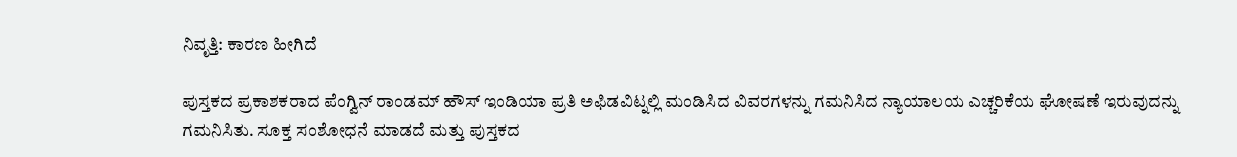ನಿವೃತ್ತಿ: ಕಾರಣ ಹೀಗಿದೆ

ಪುಸ್ತಕದ ಪ್ರಕಾಶಕರಾದ ಪೆಂಗ್ವಿನ್ ರಾಂಡಮ್ ಹೌಸ್ ಇಂಡಿಯಾ ಪ್ರತಿ ಅಫಿಡವಿಟ್ನಲ್ಲಿ ಮಂಡಿಸಿದ ವಿವರಗಳನ್ನು ಗಮನಿಸಿದ ನ್ಯಾಯಾಲಯ ಎಚ್ಚರಿಕೆಯ ಘೋಷಣೆ ಇರುವುದನ್ನು ಗಮನಿಸಿತು. ಸೂಕ್ತ ಸಂಶೋಧನೆ ಮಾಡದೆ ಮತ್ತು ಪುಸ್ತಕದ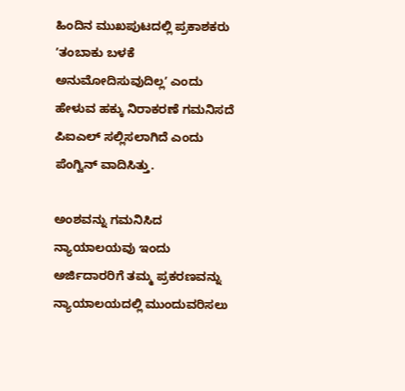ಹಿಂದಿನ ಮುಖಪುಟದಲ್ಲಿ ಪ್ರಕಾಶಕರು ʼತಂಬಾಕು ಬಳಕೆ ಅನುಮೋದಿಸುವುದಿಲ್ಲʼ ಎಂದು ಹೇಳುವ ಹಕ್ಕು ನಿರಾಕರಣೆ ಗಮನಿಸದೆ ಪಿಐಎಲ್ ಸಲ್ಲಿಸಲಾಗಿದೆ ಎಂದು ಪೆಂಗ್ವಿನ್ ವಾದಿಸಿತ್ತು.

ಅಂಶವನ್ನು ಗಮನಿಸಿದ ನ್ಯಾಯಾಲಯವು ಇಂದು ಅರ್ಜಿದಾರರಿಗೆ ತಮ್ಮ ಪ್ರಕರಣವನ್ನು ನ್ಯಾಯಾಲಯದಲ್ಲಿ ಮುಂದುವರಿಸಲು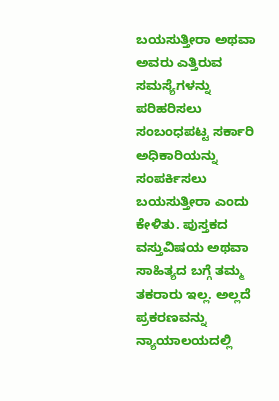ಬಯಸುತ್ತೀರಾ ಅಥವಾ ಅವರು ಎತ್ತಿರುವ ಸಮಸ್ಯೆಗಳನ್ನು ಪರಿಹರಿಸಲು ಸಂಬಂಧಪಟ್ಟ ಸರ್ಕಾರಿ ಅಧಿಕಾರಿಯನ್ನು ಸಂಪರ್ಕಿಸಲು ಬಯಸುತ್ತೀರಾ ಎಂದು ಕೇಳಿತು. ಪುಸ್ತಕದ ವಸ್ತುವಿಷಯ ಅಥವಾ ಸಾಹಿತ್ಯದ ಬಗ್ಗೆ ತಮ್ಮ ತಕರಾರು ಇಲ್ಲ. ಅಲ್ಲದೆ ಪ್ರಕರಣವನ್ನು ನ್ಯಾಯಾಲಯದಲ್ಲಿ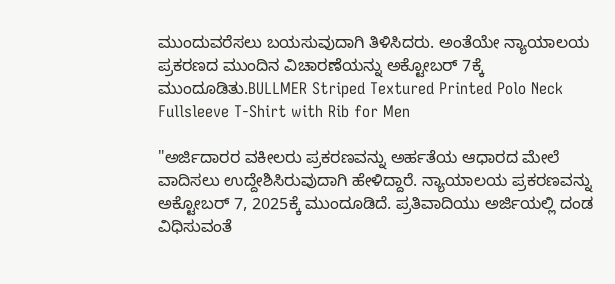ಮುಂದುವರೆಸಲು ಬಯಸುವುದಾಗಿ ತಿಳಿಸಿದರು. ಅಂತೆಯೇ ನ್ಯಾಯಾಲಯ ಪ್ರಕರಣದ ಮುಂದಿನ ವಿಚಾರಣೆಯನ್ನು ಅಕ್ಟೋಬರ್ 7ಕ್ಕೆ ಮುಂದೂಡಿತು.BULLMER Striped Textured Printed Polo Neck Fullsleeve T-Shirt with Rib for Men

"ಅರ್ಜಿದಾರರ ವಕೀಲರು ಪ್ರಕರಣವನ್ನು ಅರ್ಹತೆಯ ಆಧಾರದ ಮೇಲೆ ವಾದಿಸಲು ಉದ್ದೇಶಿಸಿರುವುದಾಗಿ ಹೇಳಿದ್ದಾರೆ. ನ್ಯಾಯಾಲಯ ಪ್ರಕರಣವನ್ನು ಅಕ್ಟೋಬರ್ 7, 2025ಕ್ಕೆ ಮುಂದೂಡಿದೆ. ಪ್ರತಿವಾದಿಯು ಅರ್ಜಿಯಲ್ಲಿ ದಂಡ ವಿಧಿಸುವಂತೆ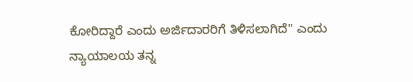ಕೋರಿದ್ದಾರೆ ಎಂದು ಅರ್ಜಿದಾರರಿಗೆ ತಿಳಿಸಲಾಗಿದೆ" ಎಂದು ನ್ಯಾಯಾಲಯ ತನ್ನ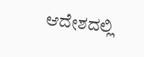ಆದೇಶದಲ್ಲಿ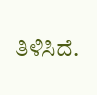ತಿಳಿಸಿದೆ.